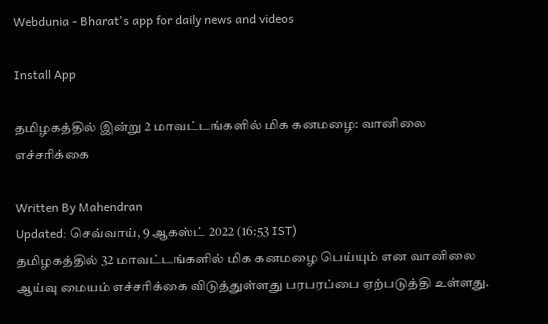Webdunia - Bharat's app for daily news and videos

Install App

தமிழகத்தில் இன்று 2 மாவட்டங்களில் மிக கனமழை: வானிலை எச்சரிக்கை

Written By Mahendran
Updated: செவ்வாய், 9 ஆகஸ்ட் 2022 (16:53 IST)
தமிழகத்தில் 32 மாவட்டங்களில் மிக கனமழை பெய்யும் என வானிலை ஆய்வு மையம் எச்சரிக்கை விடுத்துள்ளது பரபரப்பை ஏற்படுத்தி உள்ளது.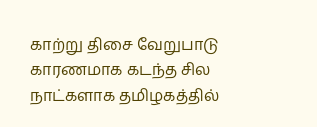காற்று திசை வேறுபாடு காரணமாக கடந்த சில நாட்களாக தமிழகத்தில்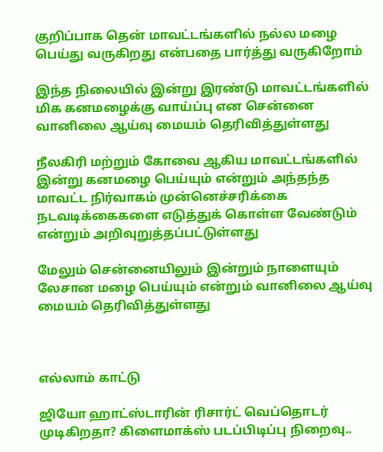குறிப்பாக தென் மாவட்டங்களில் நல்ல மழை பெய்து வருகிறது என்பதை பார்த்து வருகிறோம்

இந்த நிலையில் இன்று இரண்டு மாவட்டங்களில் மிக கனமழைக்கு வாய்ப்பு என சென்னை வானிலை ஆய்வு மையம் தெரிவித்துள்ளது

நீலகிரி மற்றும் கோவை ஆகிய மாவட்டங்களில் இன்று கனமழை பெய்யும் என்றும் அந்தந்த மாவட்ட நிர்வாகம் முன்னெச்சரிக்கை நடவடிக்கைகளை எடுத்துக் கொள்ள வேண்டும் என்றும் அறிவுறுத்தப்பட்டுள்ளது

மேலும் சென்னையிலும் இன்றும் நாளையும் லேசான மழை பெய்யும் என்றும் வானிலை ஆய்வு மையம் தெரிவித்துள்ளது



எல்லாம் காட்டு

ஜியோ ஹாட்ஸ்டாரின் ரிசார்ட் வெப்தொடர் முடிகிறதா? கிளைமாக்ஸ் படப்பிடிப்பு நிறைவு..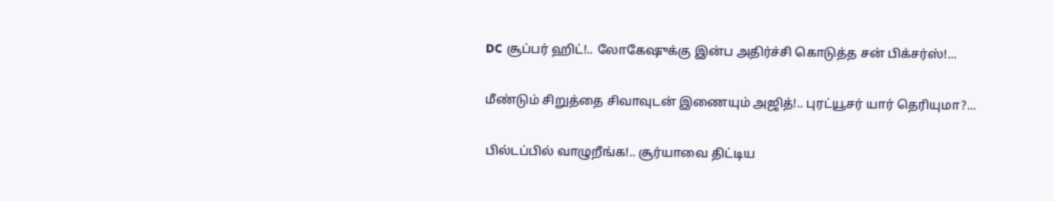DC சூப்பர் ஹிட்!.. லோகேஷுக்கு இன்ப அதிர்ச்சி கொடுத்த சன் பிக்சர்ஸ்!...

மீண்டும் சிறுத்தை சிவாவுடன் இணையும் அஜித்!.. புரட்யூசர் யார் தெரியுமா?...

பில்டப்பில் வாழுறீங்க!.. சூர்யாவை திட்டிய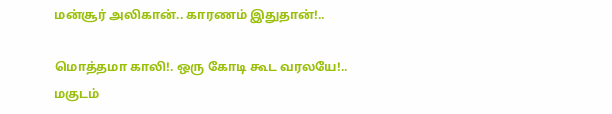மன்சூர் அலிகான்.. காரணம் இதுதான்!..

மொத்தமா காலி!. ஒரு கோடி கூட வரலயே!.. மகுடம்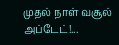முதல் நாள் வசூல் அப்டேட்!...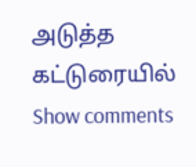அடுத்த கட்டுரையில்
Show comments